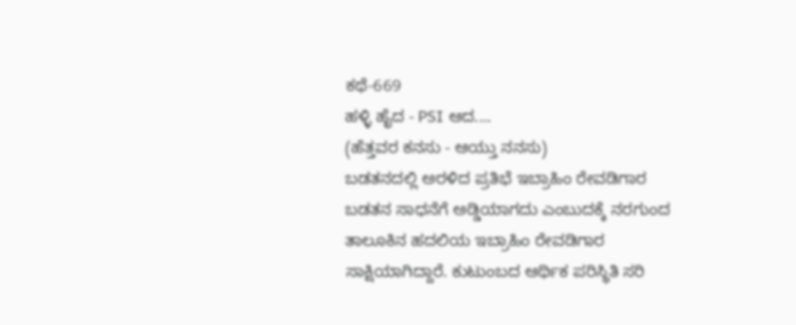ಕಥೆ-669
ಹಳ್ಳಿ ಹೈದ - PSI ಆದ....
(ಹೆತ್ತವರ ಕನಸು - ಆಯ್ತು ನನಸು)
ಬಡತನದಲ್ಲಿ ಅರಳಿದ ಪ್ರತಿಭೆ ಇಬ್ರಾಹಿಂ ರೇವಡಿಗಾರ
ಬಡತನ ಸಾಧನೆಗೆ ಅಡ್ಡಿಯಾಗದು ಎಂಬುದಕ್ಕೆ ನರಗುಂದ ತಾಲೂಕಿನ ಹದಲಿಯ ಇಬ್ರಾಹಿಂ ರೇವಡಿಗಾರ ಸಾಕ್ಷಿಯಾಗಿದ್ದಾರೆ. ಕುಟುಂಬದ ಆರ್ಥಿಕ ಪರಿಸ್ಥಿತಿ ಸರಿ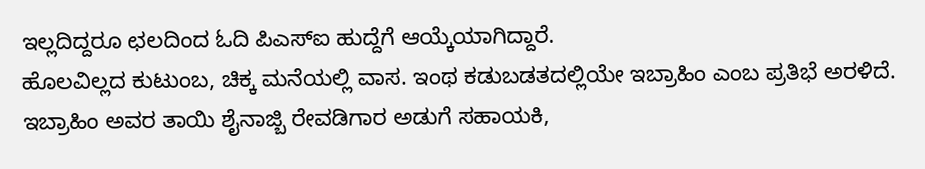ಇಲ್ಲದಿದ್ದರೂ ಛಲದಿಂದ ಓದಿ ಪಿಎಸ್ಐ ಹುದ್ದೆಗೆ ಆಯ್ಕೆಯಾಗಿದ್ದಾರೆ.
ಹೊಲವಿಲ್ಲದ ಕುಟುಂಬ, ಚಿಕ್ಕ ಮನೆಯಲ್ಲಿ ವಾಸ. ಇಂಥ ಕಡುಬಡತದಲ್ಲಿಯೇ ಇಬ್ರಾಹಿಂ ಎಂಬ ಪ್ರತಿಭೆ ಅರಳಿದೆ. ಇಬ್ರಾಹಿಂ ಅವರ ತಾಯಿ ಶೈನಾಜ್ಬಿ ರೇವಡಿಗಾರ ಅಡುಗೆ ಸಹಾಯಕಿ,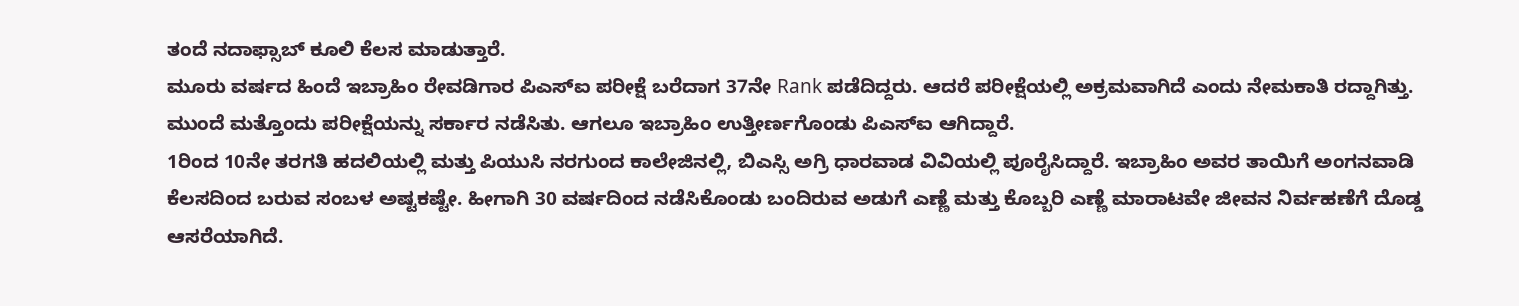ತಂದೆ ನದಾಫ್ಸಾಬ್ ಕೂಲಿ ಕೆಲಸ ಮಾಡುತ್ತಾರೆ.
ಮೂರು ವರ್ಷದ ಹಿಂದೆ ಇಬ್ರಾಹಿಂ ರೇವಡಿಗಾರ ಪಿಎಸ್ಐ ಪರೀಕ್ಷೆ ಬರೆದಾಗ 37ನೇ Rank ಪಡೆದಿದ್ದರು. ಆದರೆ ಪರೀಕ್ಷೆಯಲ್ಲಿ ಅಕ್ರಮವಾಗಿದೆ ಎಂದು ನೇಮಕಾತಿ ರದ್ದಾಗಿತ್ತು. ಮುಂದೆ ಮತ್ತೊಂದು ಪರೀಕ್ಷೆಯನ್ನು ಸರ್ಕಾರ ನಡೆಸಿತು. ಆಗಲೂ ಇಬ್ರಾಹಿಂ ಉತ್ತೀರ್ಣಗೊಂಡು ಪಿಎಸ್ಐ ಆಗಿದ್ದಾರೆ.
1ರಿಂದ 10ನೇ ತರಗತಿ ಹದಲಿಯಲ್ಲಿ ಮತ್ತು ಪಿಯುಸಿ ನರಗುಂದ ಕಾಲೇಜಿನಲ್ಲಿ, ಬಿಎಸ್ಸಿ ಅಗ್ರಿ ಧಾರವಾಡ ವಿವಿಯಲ್ಲಿ ಪೂರೈಸಿದ್ದಾರೆ. ಇಬ್ರಾಹಿಂ ಅವರ ತಾಯಿಗೆ ಅಂಗನವಾಡಿ ಕೆಲಸದಿಂದ ಬರುವ ಸಂಬಳ ಅಷ್ಟಕಷ್ಟೇ. ಹೀಗಾಗಿ 30 ವರ್ಷದಿಂದ ನಡೆಸಿಕೊಂಡು ಬಂದಿರುವ ಅಡುಗೆ ಎಣ್ಣೆ ಮತ್ತು ಕೊಬ್ಬರಿ ಎಣ್ಣೆ ಮಾರಾಟವೇ ಜೀವನ ನಿರ್ವಹಣೆಗೆ ದೊಡ್ಡ ಆಸರೆಯಾಗಿದೆ.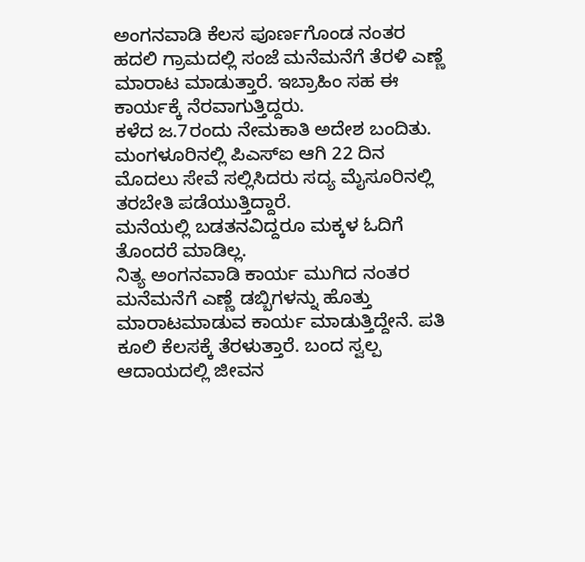ಅಂಗನವಾಡಿ ಕೆಲಸ ಪೂರ್ಣಗೊಂಡ ನಂತರ ಹದಲಿ ಗ್ರಾಮದಲ್ಲಿ ಸಂಜೆ ಮನೆಮನೆಗೆ ತೆರಳಿ ಎಣ್ಣೆ ಮಾರಾಟ ಮಾಡುತ್ತಾರೆ. ಇಬ್ರಾಹಿಂ ಸಹ ಈ ಕಾರ್ಯಕ್ಕೆ ನೆರವಾಗುತ್ತಿದ್ದರು.
ಕಳೆದ ಜ.7ರಂದು ನೇಮಕಾತಿ ಅದೇಶ ಬಂದಿತು. ಮಂಗಳೂರಿನಲ್ಲಿ ಪಿಎಸ್ಐ ಆಗಿ 22 ದಿನ ಮೊದಲು ಸೇವೆ ಸಲ್ಲಿಸಿದರು ಸದ್ಯ ಮೈಸೂರಿನಲ್ಲಿ ತರಬೇತಿ ಪಡೆಯುತ್ತಿದ್ದಾರೆ.
ಮನೆಯಲ್ಲಿ ಬಡತನವಿದ್ದರೂ ಮಕ್ಕಳ ಓದಿಗೆ ತೊಂದರೆ ಮಾಡಿಲ್ಲ.
ನಿತ್ಯ ಅಂಗನವಾಡಿ ಕಾರ್ಯ ಮುಗಿದ ನಂತರ ಮನೆಮನೆಗೆ ಎಣ್ಣೆ ಡಬ್ಬಿಗಳನ್ನು ಹೊತ್ತು ಮಾರಾಟಮಾಡುವ ಕಾರ್ಯ ಮಾಡುತ್ತಿದ್ದೇನೆ. ಪತಿ ಕೂಲಿ ಕೆಲಸಕ್ಕೆ ತೆರಳುತ್ತಾರೆ. ಬಂದ ಸ್ವಲ್ಪ ಆದಾಯದಲ್ಲಿ ಜೀವನ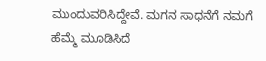ಮುಂದುವರಿಸಿದ್ದೇವೆ. ಮಗನ ಸಾಧನೆಗೆ ನಮಗೆ ಹೆಮ್ಮೆ ಮೂಡಿಸಿದೆ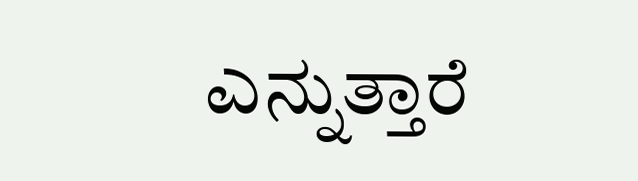ಎನ್ನುತ್ತಾರೆ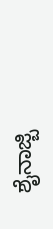ಶೈನಾಜ್ಬಿ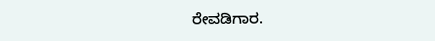ರೇವಡಿಗಾರ.